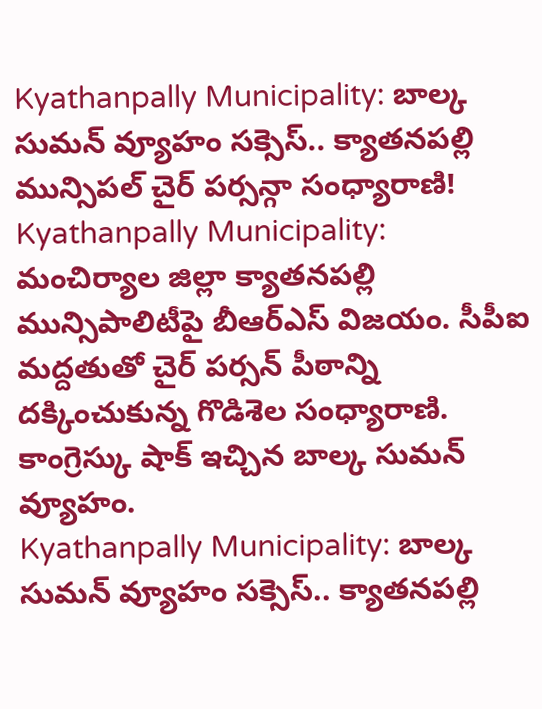Kyathanpally Municipality: బాల్క సుమన్ వ్యూహం సక్సెస్.. క్యాతనపల్లి మున్సిపల్ చైర్ పర్సన్గా సంధ్యారాణి!
Kyathanpally Municipality: మంచిర్యాల జిల్లా క్యాతనపల్లి మున్సిపాలిటీపై బీఆర్ఎస్ విజయం. సీపీఐ మద్దతుతో చైర్ పర్సన్ పీఠాన్ని దక్కించుకున్న గొడిశెల సంధ్యారాణి. కాంగ్రెస్కు షాక్ ఇచ్చిన బాల్క సుమన్ వ్యూహం.
Kyathanpally Municipality: బాల్క సుమన్ వ్యూహం సక్సెస్.. క్యాతనపల్లి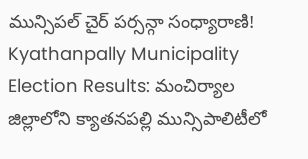మున్సిపల్ చైర్ పర్సన్గా సంధ్యారాణి!
Kyathanpally Municipality Election Results: మంచిర్యాల జిల్లాలోని క్యాతనపల్లి మున్సిపాలిటీలో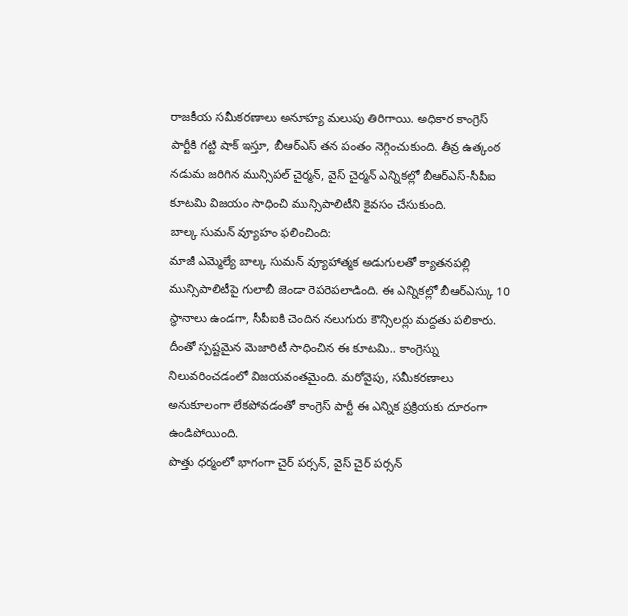రాజకీయ సమీకరణాలు అనూహ్య మలుపు తిరిగాయి. అధికార కాంగ్రెస్ పార్టీకి గట్టి షాక్ ఇస్తూ, బీఆర్ఎస్ తన పంతం నెగ్గించుకుంది. తీవ్ర ఉత్కంఠ నడుమ జరిగిన మున్సిపల్ చైర్మన్, వైస్ చైర్మన్ ఎన్నికల్లో బీఆర్ఎస్-సీపీఐ కూటమి విజయం సాధించి మున్సిపాలిటీని కైవసం చేసుకుంది.
బాల్క సుమన్ వ్యూహం ఫలించింది:
మాజీ ఎమ్మెల్యే బాల్క సుమన్ వ్యూహాత్మక అడుగులతో క్యాతనపల్లి మున్సిపాలిటీపై గులాబీ జెండా రెపరెపలాడింది. ఈ ఎన్నికల్లో బీఆర్ఎస్కు 10 స్థానాలు ఉండగా, సీపీఐకి చెందిన నలుగురు కౌన్సిలర్లు మద్దతు పలికారు. దీంతో స్పష్టమైన మెజారిటీ సాధించిన ఈ కూటమి.. కాంగ్రెస్ను నిలువరించడంలో విజయవంతమైంది. మరోవైపు, సమీకరణాలు అనుకూలంగా లేకపోవడంతో కాంగ్రెస్ పార్టీ ఈ ఎన్నిక ప్రక్రియకు దూరంగా ఉండిపోయింది.
పొత్తు ధర్మంలో భాగంగా చైర్ పర్సన్, వైస్ చైర్ పర్సన్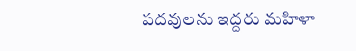పదవులను ఇద్దరు మహిళా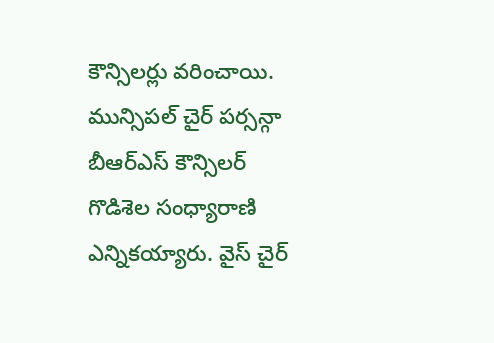కౌన్సిలర్లు వరించాయి. మున్సిపల్ చైర్ పర్సన్గా బీఆర్ఎస్ కౌన్సిలర్ గొడిశెల సంధ్యారాణి ఎన్నికయ్యారు. వైస్ చైర్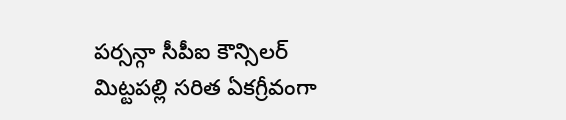పర్సన్గా సీపీఐ కౌన్సిలర్ మిట్టపల్లి సరిత ఏకగ్రీవంగా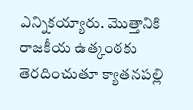ఎన్నికయ్యారు. మొత్తానికి రాజకీయ ఉత్కంఠకు తెరదించుతూ క్యాతనపల్లి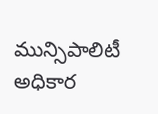మున్సిపాలిటీ అధికార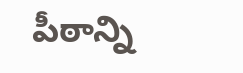పీఠాన్ని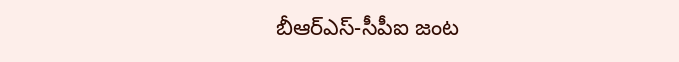బీఆర్ఎస్-సీపీఐ జంట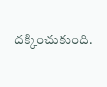దక్కించుకుంది.